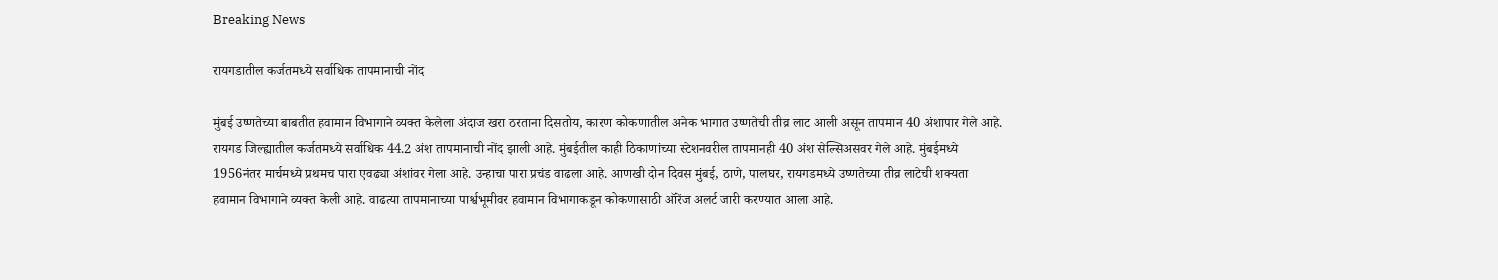Breaking News

रायगडातील कर्जतमध्ये सर्वाधिक तापमानाची नोंद

मुंबई उष्णतेच्या बाबतीत हवामान विभागाने व्यक्त केलेला अंदाज खरा ठरताना दिसतोय, कारण कोकणातील अनेक भागात उष्णतेची तीव्र लाट आली असून तापमान 40 अंशापार गेले आहे. रायगड जिल्ह्यातील कर्जतमध्ये सर्वाधिक 44.2 अंश तापमानाची नोंद झाली आहे. मुंबईतील काही ठिकाणांच्या स्टेशनवरील तापमानही 40 अंश सेल्सिअसवर गेले आहे. मुंबईमध्ये 1956नंतर मार्चमध्ये प्रथमच पारा एवढ्या अंशांवर गेला आहे. उन्हाचा पारा प्रचंड वाढला आहे. आणखी दोन दिवस मुंबई, ठाणे, पालघर, रायगडमध्ये उष्णतेच्या तीव्र लाटेची शक्यता हवामान विभागाने व्यक्त केली आहे. वाढत्या तापमानाच्या पार्श्वभूमीवर हवामान विभागाकडून कोकणासाठी ऑरेंज अलर्ट जारी करण्यात आला आहे.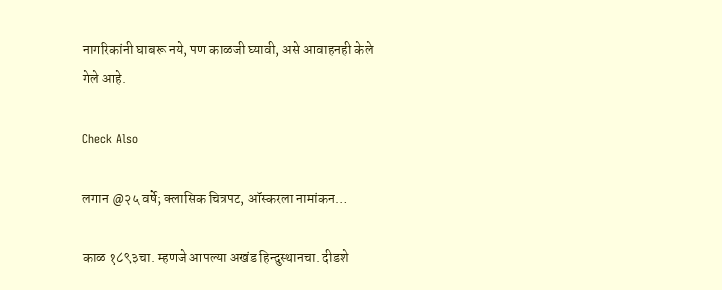नागरिकांनी घाबरू नये, पण काळजी घ्यावी, असे आवाहनही केले गेले आहे.

Check Also

लगान @२५ वर्षे; क्लासिक चित्रपट, ऑस्करला नामांकन…

काळ १८९३चा. म्हणजे आपल्या अखंड हिन्दुस्थानचा. दीडशे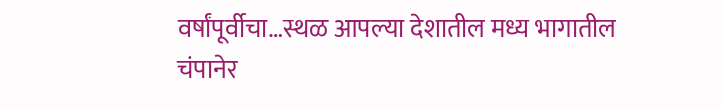वर्षांपूर्वीचा…स्थळ आपल्या देशातील मध्य भागातील चंपानेर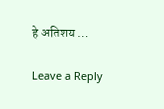हे अतिशय …

Leave a Reply